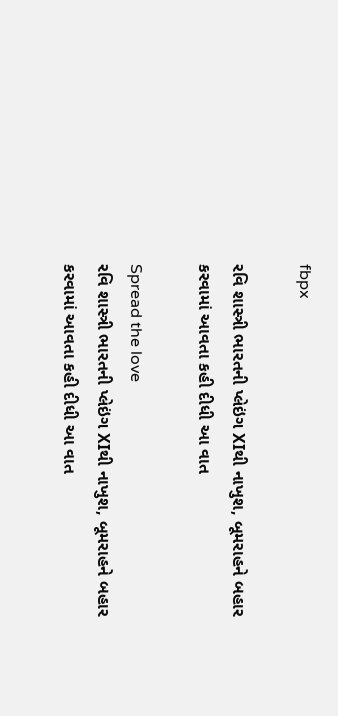fbpx

રવિ શાસ્ત્રી ભારતની પ્લેઇંગ XIથી નાખુશ, બૂમરાહને બહાર કરવામાં આવતા કહી દીધી આ વાત

Spread the love
રવિ શાસ્ત્રી ભારતની પ્લેઇંગ XIથી નાખુશ, બૂમરાહને બહાર કરવામાં આવતા કહી દીધી આ વાત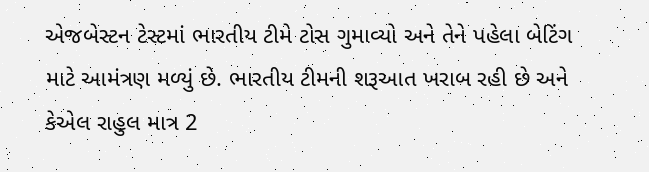એજબેસ્ટન ટેસ્ટમાં ભારતીય ટીમે ટોસ ગુમાવ્યો અને તેને પહેલા બેટિંગ માટે આમંત્રણ મળ્યું છે. ભારતીય ટીમની શરૂઆત ખરાબ રહી છે અને કેએલ રાહુલ માત્ર 2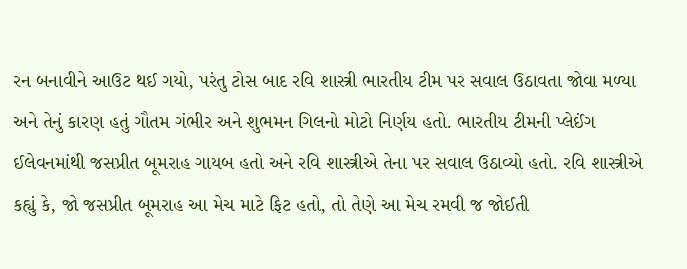રન બનાવીને આઉટ થઈ ગયો, પરંતુ ટોસ બાદ રવિ શાસ્ત્રી ભારતીય ટીમ પર સવાલ ઉઠાવતા જોવા મળ્યા અને તેનું કારણ હતું ગૌતમ ગંભીર અને શુભમન ગિલનો મોટો નિર્ણય હતો. ભારતીય ટીમની પ્લેઈંગ ઈલેવનમાંથી જસપ્રીત બૂમરાહ ગાયબ હતો અને રવિ શાસ્ત્રીએ તેના પર સવાલ ઉઠાવ્યો હતો. રવિ શાસ્ત્રીએ કહ્યું કે, જો જસપ્રીત બૂમરાહ આ મેચ માટે ફિટ હતો, તો તેણે આ મેચ રમવી જ જોઈતી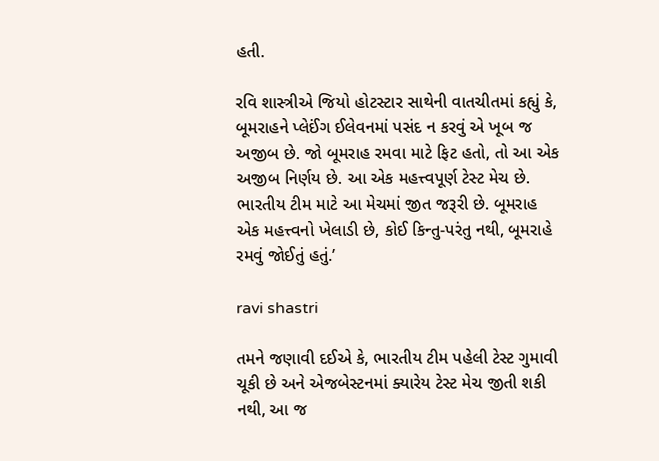હતી.

રવિ શાસ્ત્રીએ જિયો હોટસ્ટાર સાથેની વાતચીતમાં કહ્યું કે, બૂમરાહને પ્લેઈંગ ઈલેવનમાં પસંદ ન કરવું એ ખૂબ જ અજીબ છે. જો બૂમરાહ રમવા માટે ફિટ હતો, તો આ એક અજીબ નિર્ણય છે. આ એક મહત્ત્વપૂર્ણ ટેસ્ટ મેચ છે. ભારતીય ટીમ માટે આ મેચમાં જીત જરૂરી છે. બૂમરાહ એક મહત્ત્વનો ખેલાડી છે, કોઈ કિન્તુ-પરંતુ નથી, બૂમરાહે રમવું જોઈતું હતું.’

ravi shastri

તમને જણાવી દઈએ કે, ભારતીય ટીમ પહેલી ટેસ્ટ ગુમાવી ચૂકી છે અને એજબેસ્ટનમાં ક્યારેય ટેસ્ટ મેચ જીતી શકી નથી, આ જ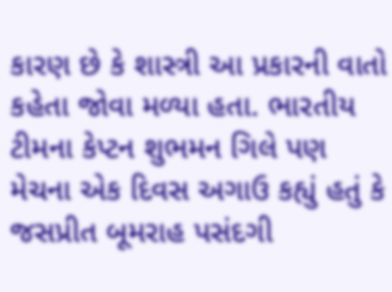કારણ છે કે શાસ્ત્રી આ પ્રકારની વાતો કહેતા જોવા મળ્યા હતા. ભારતીય ટીમના કેપ્ટન શુભમન ગિલે પણ મેચના એક દિવસ અગાઉ કહ્યું હતું કે જસપ્રીત બૂમરાહ પસંદગી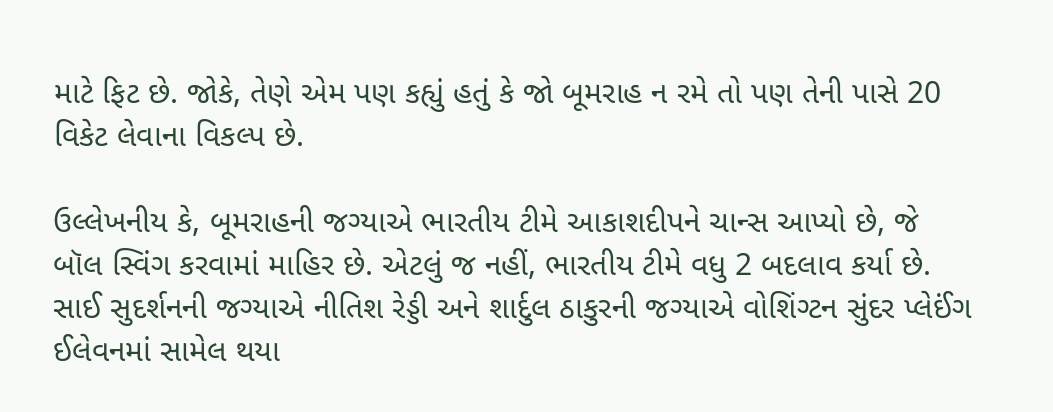માટે ફિટ છે. જોકે, તેણે એમ પણ કહ્યું હતું કે જો બૂમરાહ ન રમે તો પણ તેની પાસે 20 વિકેટ લેવાના વિકલ્પ છે.

ઉલ્લેખનીય કે, બૂમરાહની જગ્યાએ ભારતીય ટીમે આકાશદીપને ચાન્સ આપ્યો છે, જે બૉલ સ્વિંગ કરવામાં માહિર છે. એટલું જ નહીં, ભારતીય ટીમે વધુ 2 બદલાવ કર્યા છે. સાઈ સુદર્શનની જગ્યાએ નીતિશ રેડ્ડી અને શાર્દુલ ઠાકુરની જગ્યાએ વોશિંગ્ટન સુંદર પ્લેઈંગ ઈલેવનમાં સામેલ થયા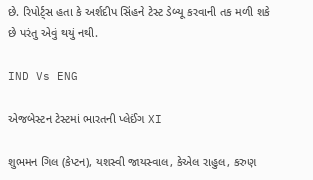છે. રિપોર્ટ્સ હતા કે અર્શદીપ સિંહને ટેસ્ટ ડેબ્યૂ કરવાની તક મળી શકે છે પરંતુ એવું થયું નથી.

IND Vs ENG

એજબેસ્ટન ટેસ્ટમાં ભારતની પ્લેઈંગ XI

શુભમન ગિલ (કેપ્ટન), યશસ્વી જાયસ્વાલ, કેએલ રાહુલ, કરુણ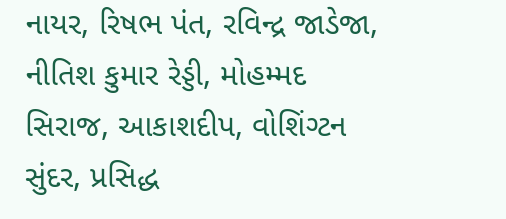નાયર, રિષભ પંત, રવિન્દ્ર જાડેજા, નીતિશ કુમાર રેડ્ડી, મોહમ્મદ સિરાજ, આકાશદીપ, વોશિંગ્ટન સુંદર, પ્રસિદ્ધ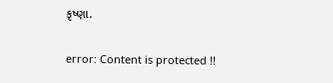કૃષ્ણા.

error: Content is protected !!